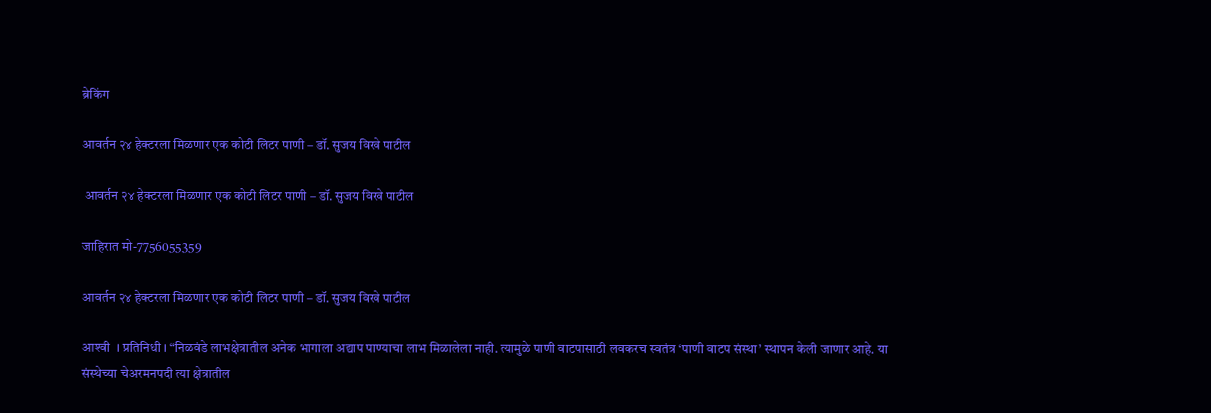ब्रेकिंग

आवर्तन २४ हेक्टरला मिळणार एक कोटी लिटर पाणी – डॉ. सुजय विखे पाटील

 आवर्तन २४ हेक्टरला मिळणार एक कोटी लिटर पाणी – डॉ. सुजय विखे पाटील

जाहिरात मो-7756055359

आवर्तन २४ हेक्टरला मिळणार एक कोटी लिटर पाणी – डॉ. सुजय विखे पाटील

आश्‍वी  । प्रतिनिधी । “निळवंडे लाभक्षेत्रातील अनेक भागाला अद्याप पाण्याचा लाभ मिळालेला नाही. त्यामुळे पाणी वाटपासाठी लवकरच स्वतंत्र ‘पाणी वाटप संस्था’ स्थापन केली जाणार आहे. या संस्थेच्या चेअरमनपदी त्या क्षेत्रातील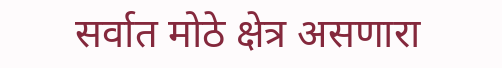सर्वात मोठे क्षेत्र असणारा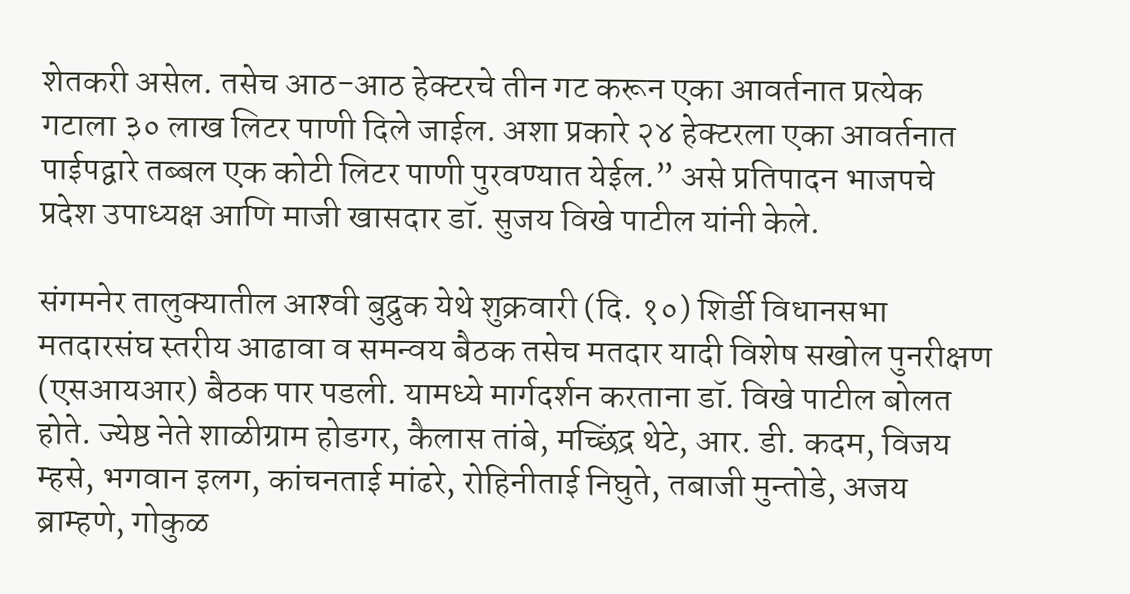शेतकरी असेल. तसेच आठ-आठ हेक्टरचे तीन गट करून एका आवर्तनात प्रत्येक गटाला ३० लाख लिटर पाणी दिले जाईल. अशा प्रकारे २४ हेक्टरला एका आवर्तनात पाईपद्वारे तब्बल एक कोटी लिटर पाणी पुरवण्यात येईल.” असे प्रतिपादन भाजपचे प्रदेश उपाध्यक्ष आणि माजी खासदार डॉ. सुजय विखे पाटील यांनी केले.

संगमनेर तालुक्यातील आश्‍वी बुद्रुक येथे शुक्रवारी (दि. १०) शिर्डी विधानसभा मतदारसंघ स्तरीय आढावा व समन्वय बैठक तसेच मतदार यादी विशेष सखोल पुनरीक्षण (एसआयआर) बैठक पार पडली. यामध्ये मार्गदर्शन करताना डॉ. विखे पाटील बोलत होते. ज्येष्ठ नेते शाळीग्राम होडगर, कैलास तांबे, मच्छिंद्र थेटे, आर. डी. कदम, विजय म्हसे, भगवान इलग, कांचनताई मांढरे, रोहिनीताई निघुते, तबाजी मुन्तोडे, अजय ब्राम्हणे, गोकुळ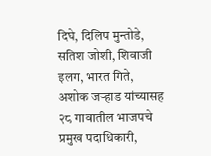दिघे, दिलिप मुन्तोडे, सतिश जोशी, शिवाजी इलग, भारत गिते, अशोक जऱ्हाड यांच्यासह २८ गावातील भाजपचे प्रमुख पदाधिकारी,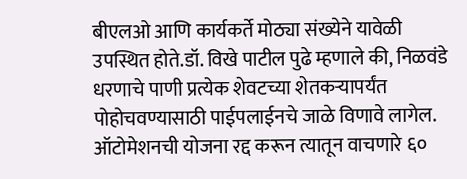बीएलओ आणि कार्यकर्ते मोठ्या संख्येने यावेळी उपस्थित होते.डॉ. विखे पाटील पुढे म्हणाले की, निळवंडे धरणाचे पाणी प्रत्येक शेवटच्या शेतकऱ्यापर्यंत पोहोचवण्यासाठी पाईपलाईनचे जाळे विणावे लागेल. ऑटोमेशनची योजना रद्द करून त्यातून वाचणारे ६०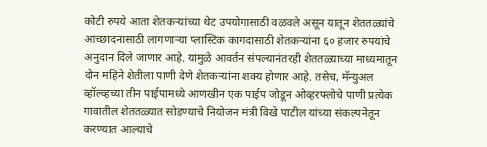कोटी रुपये आता शेतकऱ्यांच्या थेट उपयोगासाठी वळवले असून यातून शेततळ्यांचे आच्छादनासाठी लागणाऱ्या प्लास्टिक कागदासाठी शेतकऱ्यांना ६० हजार रुपयांचे अनुदान दिले जाणार आहे. यामुळे आवर्तन संपल्यानंतरही शेततळ्याच्या माध्यमातून दोन महिने शेतीला पाणी देणे शेतकऱ्यांना शक्य होणार आहे. तसेच, मॅन्युअल व्हॉल्व्हच्या तीन पाईपामध्ये आणखीन एक पाईप जोडून ओव्हरफ्लोचे पाणी प्रत्येक गावातील शेततळ्यात सोडण्याचे नियोजन मंत्री विखे पाटील यांच्या संकल्पनेतून करण्यात आल्याचे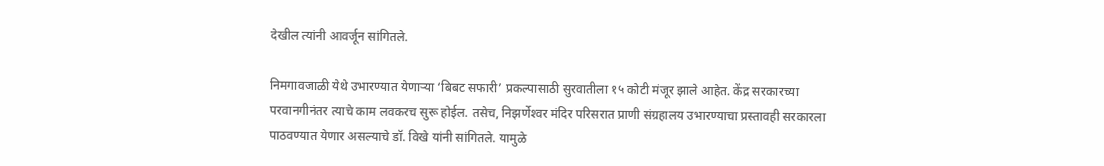देखील त्यांनी आवर्जून सांगितले.

निमगावजाळी येथे उभारण्यात येणाऱ्या ‘बिबट सफारी’ प्रकल्पासाठी सुरवातीला १५ कोटी मंजूर झाले आहेत. केंद्र सरकारच्या परवानगीनंतर त्याचे काम लवकरच सुरू होईल. तसेच, निझर्णेश्‍वर मंदिर परिसरात प्राणी संग्रहालय उभारण्याचा प्रस्तावही सरकारला पाठवण्यात येणार असल्याचे डॉ. विखे यांनी सांगितले. यामुळे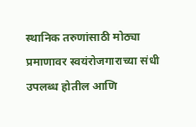स्थानिक तरुणांसाठी मोठ्या प्रमाणावर स्वयंरोजगाराच्या संधी उपलब्ध होतील आणि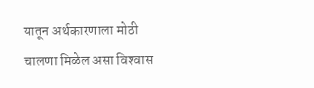यातून अर्थकारणाला मोठी चालणा मिळेल असा विश्‍वास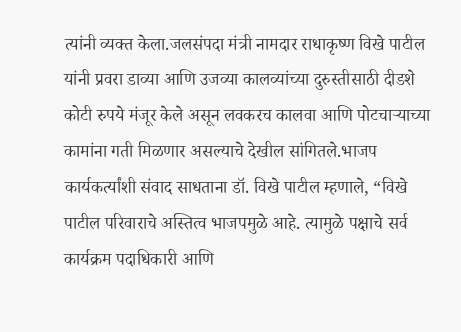त्यांनी व्यक्त केला.जलसंपदा मंत्री नामदार राधाकृष्ण विखे पाटील यांनी प्रवरा डाव्या आणि उजव्या कालव्यांच्या दुरुस्तीसाठी दीडशे कोटी रुपये मंजूर केले असून लवकरच कालवा आणि पोटचाऱ्याच्या कामांना गती मिळणार असल्याचे देखील सांगितले.भाजप कार्यकर्त्यांशी संवाद साधताना डॉ. विखे पाटील म्हणाले, “विखे पाटील परिवाराचे अस्तित्व भाजपमुळे आहे. त्यामुळे पक्षाचे सर्व कार्यक्रम पदाधिकारी आणि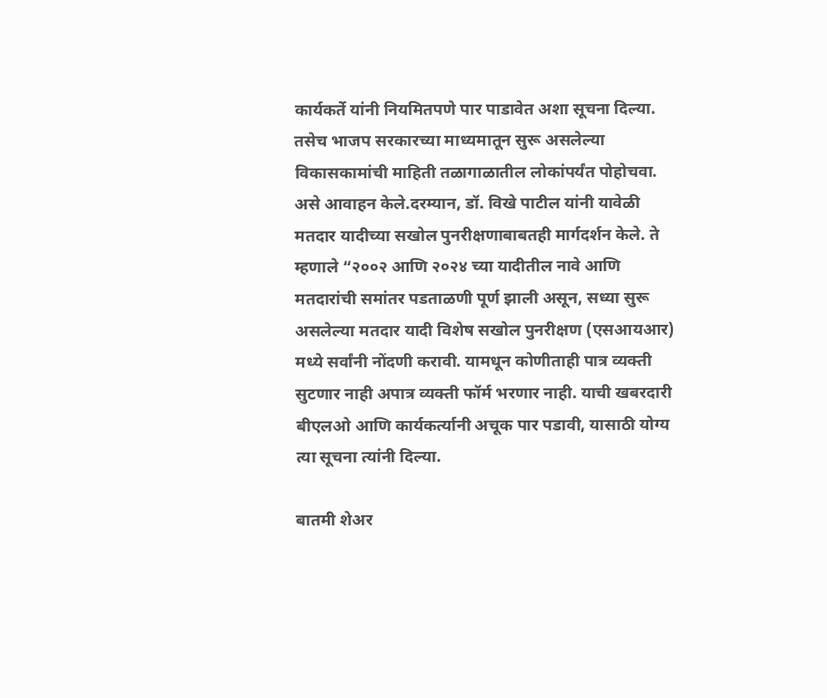कार्यकर्ते यांनी नियमितपणे पार पाडावेत अशा सूचना दिल्या. तसेच भाजप सरकारच्या माध्यमातून सुरू असलेल्या विकासकामांची माहिती तळागाळातील लोकांपर्यंत पोहोचवा. असे आवाहन केले.दरम्यान, डॉ. विखे पाटील यांनी यावेळी मतदार यादीच्या सखोल पुनरीक्षणाबाबतही मार्गदर्शन केले. ते म्हणाले “२००२ आणि २०२४ च्या यादीतील नावे आणि मतदारांची समांतर पडताळणी पूर्ण झाली असून, सध्या सुरू असलेल्या मतदार यादी विशेष सखोल पुनरीक्षण (एसआयआर) मध्ये सर्वांनी नोंदणी करावी. यामधून कोणीताही पात्र व्यक्ती सुटणार नाही अपात्र व्यक्ती फॉर्म भरणार नाही. याची खबरदारी बीएलओ आणि कार्यकर्त्यानी अचूक पार पडावी, यासाठी योग्य त्या सूचना त्यांनी दिल्या.

बातमी शेअर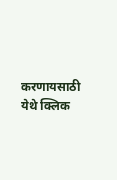करणायसाठी येथे क्लिक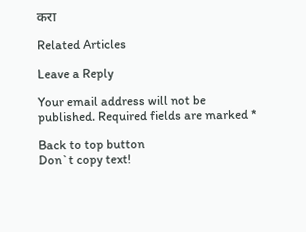करा

Related Articles

Leave a Reply

Your email address will not be published. Required fields are marked *

Back to top button
Don`t copy text!